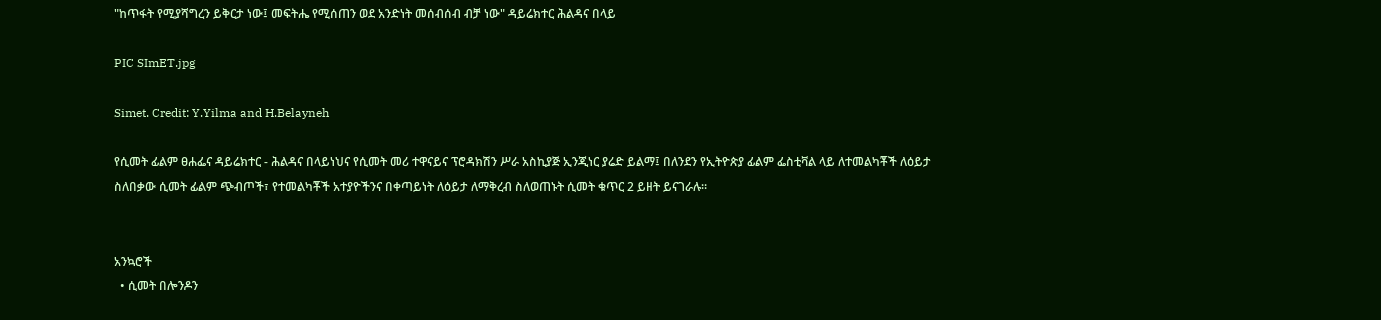"ከጥፋት የሚያሻግረን ይቅርታ ነው፤ መፍትሔ የሚሰጠን ወደ አንድነት መሰብሰብ ብቻ ነው" ዳይሬክተር ሕልዳና በላይ

PIC SImET.jpg

Simet. Credit: Y.Yilma and H.Belayneh

የሲመት ፊልም ፀሐፌና ዳይሬክተር - ሕልዳና በላይነህና የሲመት መሪ ተዋናይና ፕሮዳክሽን ሥራ አስኪያጅ ኢንጂነር ያሬድ ይልማ፤ በለንደን የኢትዮጵያ ፊልም ፌስቲቫል ላይ ለተመልካቾች ለዕይታ ስለበቃው ሲመት ፊልም ጭብጦች፣ የተመልካቾች አተያዮችንና በቀጣይነት ለዕይታ ለማቅረብ ስለወጠኑት ሲመት ቁጥር 2 ይዘት ይናገራሉ።


አንኳሮች
  • ሲመት በሎንዶን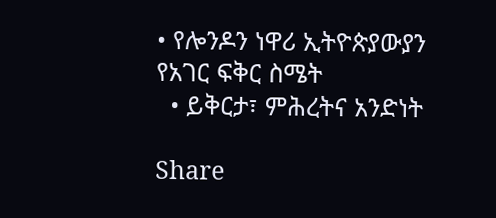• የሎንዶን ነዋሪ ኢትዮጵያውያን የአገር ፍቅር ስሜት
  • ይቅርታ፣ ምሕረትና አንድነት

Share